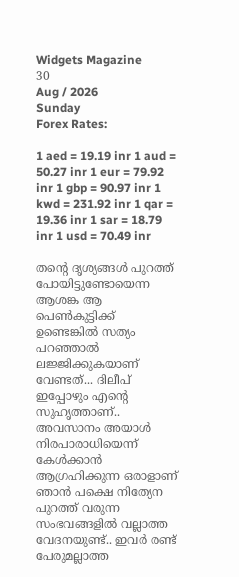Widgets Magazine
30
Aug / 2026
Sunday
Forex Rates:

1 aed = 19.19 inr 1 aud = 50.27 inr 1 eur = 79.92 inr 1 gbp = 90.97 inr 1 kwd = 231.92 inr 1 qar = 19.36 inr 1 sar = 18.79 inr 1 usd = 70.49 inr

തന്റെ ദൃശ്യങ്ങള്‍ പുറത്ത് പോയിട്ടുണ്ടോയെന്ന ആശങ്ക ആ പെണ്‍കുട്ടിക്ക് ഉണ്ടെങ്കില്‍ സത്യം പറഞ്ഞാല്‍ ലജ്ജിക്കുകയാണ് വേണ്ടത്... ദിലീപ് ഇപ്പോഴും എന്റെ സുഹൃത്താണ്.. അവസാനം അയാള്‍ നിരപാരാധിയെന്ന് കേള്‍ക്കാന്‍ ആഗ്രഹിക്കുന്ന ഒരാളാണ് ഞാന്‍ പക്ഷെ നിത്യേന പുറത്ത് വരുന്ന സംഭവങ്ങളില്‍ വല്ലാത്ത വേദനയുണ്ട്.. ഇവർ രണ്ട് പേരുമല്ലാത്ത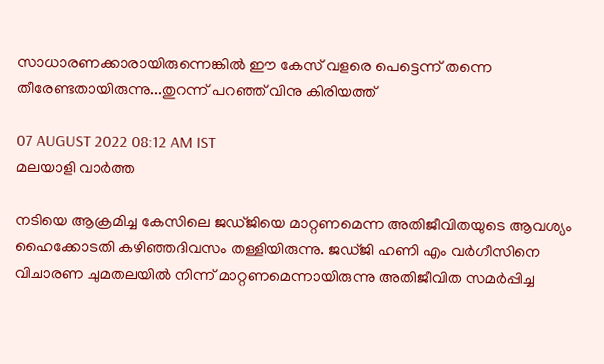സാധാരണക്കാരായിരുന്നെങ്കില്‍ ഈ കേസ് വളരെ പെട്ടെന്ന് തന്നെ തീരേണ്ടതായിരുന്നു...തുറന്ന് പറഞ്ഞ് വിനു കിരിയത്ത്

07 AUGUST 2022 08:12 AM IST
മലയാളി വാര്‍ത്ത

നടിയെ ആക്രമിച്ച കേസിലെ ജഡ്ജിയെ മാറ്റണമെന്ന അതിജീവിതയുടെ ആവശ്യം ഹൈക്കോടതി കഴിഞ്ഞദിവസം തള്ളിയിരുന്നു. ജഡ്ജി ഹണി എം വര്‍ഗീസിനെ വിചാരണ ചുമതലയില്‍ നിന്ന് മാറ്റണമെന്നായിരുന്നു അതിജീവിത സമര്‍പ്പിച്ച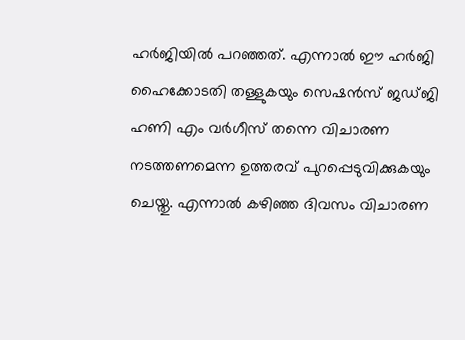ഹര്‍ജിയില്‍ പറഞ്ഞത്. എന്നാല്‍ ഈ ഹര്‍ജി ഹൈക്കോടതി തള്ളുകയും സെഷന്‍സ് ജഡ്ജി ഹണി എം വര്‍ഗീസ് തന്നെ വിചാരണ നടത്തണമെന്ന ഉത്തരവ് പുറപ്പെടുവിക്കുകയും ചെയ്തു. എന്നാൽ കഴിഞ്ഞ ദിവസം വിചാരണ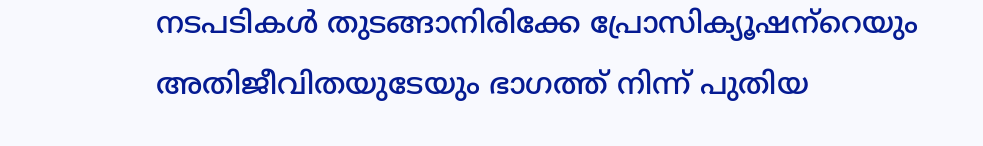നടപടികൾ തുടങ്ങാനിരിക്കേ പ്രോസിക്യൂഷന്‌റെയും അതിജീവിതയുടേയും ഭാഗത്ത് നിന്ന് പുതിയ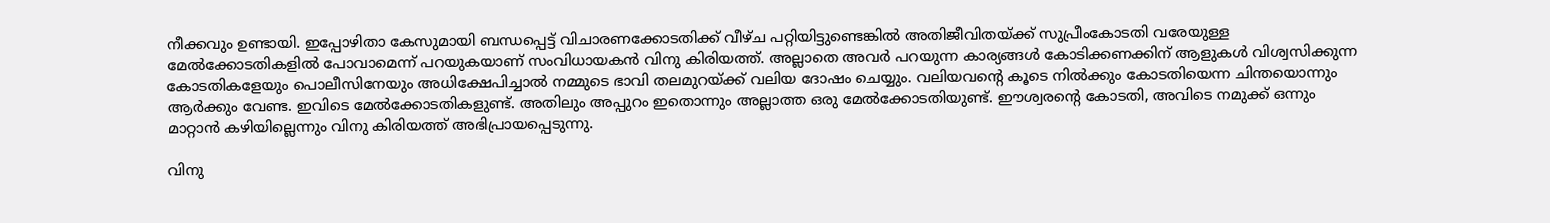നീക്കവും ഉണ്ടായി. ഇപ്പോഴിതാ കേസുമായി ബന്ധപ്പെട്ട് വിചാരണക്കോടതിക്ക് വീഴ്ച പറ്റിയിട്ടുണ്ടെങ്കില്‍ അതിജീവിതയ്ക്ക് സുപ്രീംകോടതി വരേയുള്ള മേല്‍ക്കോടതികളില്‍ പോവാമെന്ന് പറയുകയാണ് സംവിധായകന്‍ വിനു കിരിയത്ത്. അല്ലാതെ അവർ പറയുന്ന കാര്യങ്ങള്‍ കോടിക്കണക്കിന് ആളുകള്‍ വിശ്വസിക്കുന്ന കോടതികളേയും പൊലീസിനേയും അധിക്ഷേപിച്ചാല്‍ നമ്മുടെ ഭാവി തലമുറയ്ക്ക് വലിയ ദോഷം ചെയ്യും. വലിയവന്റെ കൂടെ നില്‍ക്കും കോടതിയെന്ന ചിന്തയൊന്നും ആർക്കും വേണ്ട. ഇവിടെ മേല്‍ക്കോടതികളുണ്ട്. അതിലും അപ്പുറം ഇതൊന്നും അല്ലാത്ത ഒരു മേല്‍ക്കോടതിയുണ്ട്. ഈശ്വരന്റെ കോടതി, അവിടെ നമുക്ക് ഒന്നും മാറ്റാന്‍ കഴിയില്ലെന്നും വിനു കിരിയത്ത് അഭിപ്രായപ്പെടുന്നു.

വിനു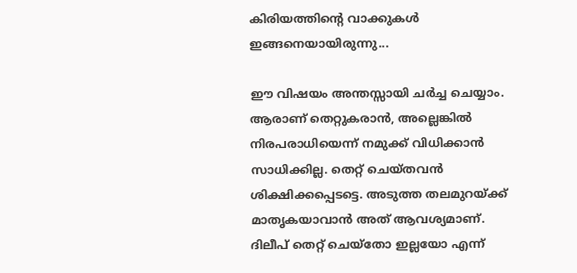കിരിയത്തിന്റെ വാക്കുകൾ ഇങ്ങനെയായിരുന്നു...

ഈ വിഷയം അന്തസ്സായി ചർച്ച ചെയ്യാം. ആരാണ് തെറ്റുകരാന്‍, അല്ലെങ്കില്‍ നിരപരാധിയെന്ന് നമുക്ക് വിധിക്കാന്‍ സാധിക്കില്ല. തെറ്റ് ചെയ്തവന്‍ ശിക്ഷിക്കപ്പെടട്ടെ. അടുത്ത തലമുറയ്ക്ക് മാതൃകയാവാന്‍ അത് ആവശ്യമാണ്. ദിലീപ് തെറ്റ് ചെയ്തോ ഇല്ലയോ എന്ന്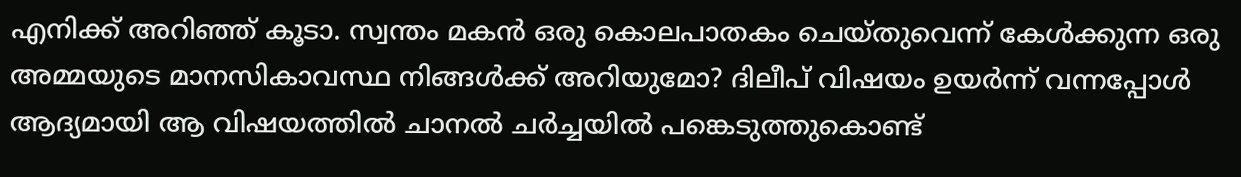എനിക്ക് അറിഞ്ഞ് കൂടാ. സ്വന്തം മകന്‍ ഒരു കൊലപാതകം ചെയ്തുവെന്ന് കേള്‍ക്കുന്ന ഒരു അമ്മയുടെ മാനസികാവസ്ഥ നിങ്ങള്‍ക്ക് അറിയുമോ? ദിലീപ് വിഷയം ഉയർന്ന് വന്നപ്പോള്‍ ആദ്യമായി ആ വിഷയത്തില്‍ ചാനല്‍ ചർച്ചയില്‍ പങ്കെടുത്തുകൊണ്ട്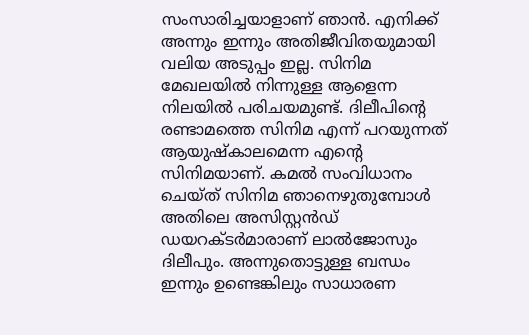സംസാരിച്ചയാളാണ് ഞാന്‍. എനിക്ക് അന്നും ഇന്നും അതിജീവിതയുമായി വലിയ അടുപ്പം ഇല്ല. സിനിമ മേഖലയില്‍ നിന്നുള്ള ആളെന്ന നിലയില്‍ പരിചയമുണ്ട്. ദിലീപിന്റെ രണ്ടാമത്തെ സിനിമ എന്ന് പറയുന്നത് ആയുഷ്കാലമെന്ന എന്റെ സിനിമയാണ്. കമല്‍ സംവിധാനം ചെയ്ത് സിനിമ ഞാനെഴുതുമ്പോള്‍ അതിലെ അസിസ്റ്റന്‍ഡ് ഡയറക്ടർമാരാണ് ലാല്‍ജോസും ദിലീപും. അന്നുതൊട്ടുള്ള ബന്ധം ഇന്നും ഉണ്ടെങ്കിലും സാധാരണ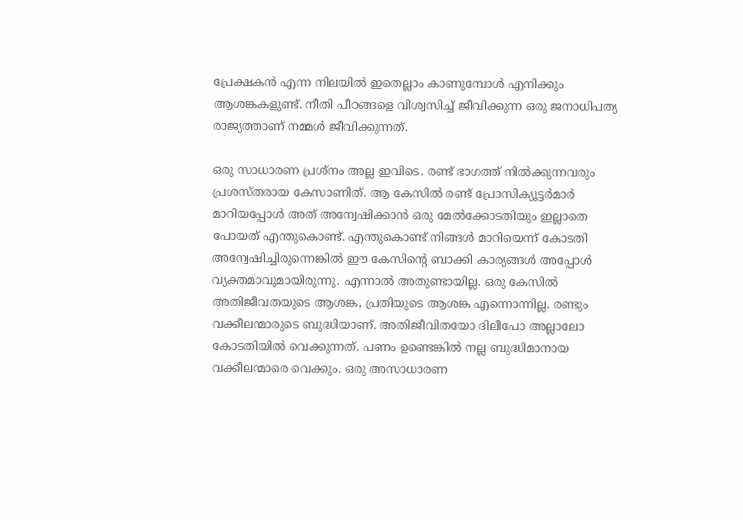പ്രേക്ഷകന്‍ എന്ന നിലയില്‍ ഇതെല്ലാം കാണുമ്പോള്‍ എനിക്കും ആശങ്കകളുണ്ട്. നീതി പീഠങ്ങളെ വിശ്വസിച്ച് ജീവിക്കുന്ന ഒരു ജനാധിപത്യ രാജ്യത്താണ് നമ്മള്‍ ജീവിക്കുന്നത്.

ഒരു സാധാരണ പ്രശ്നം അല്ല ഇവിടെ. രണ്ട് ഭാഗത്ത് നില്‍ക്കുന്നവരും പ്രശസ്തരായ കേസാണിത്. ആ കേസില്‍ രണ്ട് പ്രോസിക്യൂട്ടർമാർ മാറിയപ്പോള്‍ അത് അന്വേഷിക്കാന്‍ ഒരു മേല്‍ക്കോടതിയും ഇല്ലാതെ പോയത് എന്തുകൊണ്ട്. എന്തുകൊണ്ട് നിങ്ങള്‍ മാറിയെന്ന് കോടതി അന്വേഷിച്ചിരുന്നെങ്കില്‍ ഈ കേസിന്റെ ബാക്കി കാര്യങ്ങള്‍ അപ്പോള്‍ വ്യക്തമാവുമായിരുന്നു. എന്നാല്‍ അതുണ്ടായില്ല. ഒരു കേസില്‍ അതിജീവതയുടെ ആശങ്ക, പ്രതിയുടെ ആശങ്ക എന്നൊന്നില്ല. രണ്ടും വക്കീലന്മാരുടെ ബുദ്ധിയാണ്. അതിജീവിതയോ ദിലീപോ അല്ലാലോ കോടതിയില്‍ വെക്കുന്നത്. പണം ഉണ്ടെങ്കില്‍ നല്ല ബുദ്ധിമാനായ വക്കീലന്മാരെ വെക്കും. ഒരു അസാധാരണ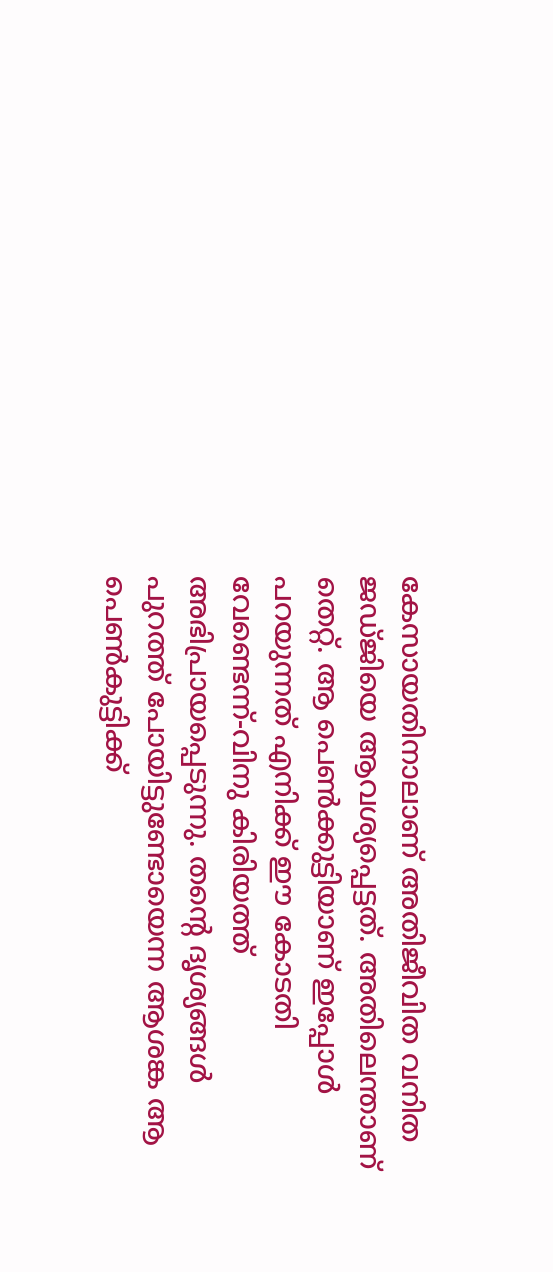കേസായതിനാലാണ് അതിജീവിത വനിത ജഡ്ജിയെ ആവശ്യപ്പെട്ടത്. അതിലെന്താണ് തെറ്റ്. ആ പെണ്‍ക്കുട്ടിയാണ് ഇപ്പോള്‍ പറയുന്നത് എനിക്ക് ഈ കോടതി വേണ്ടെന്ന്-വിനു കിരിയത്ത് അഭിപ്രായപ്പെടുന്നു. തന്റെ ദൃശ്യങ്ങള്‍ പുറത്ത് പോയിട്ടുണ്ടോയെന്ന ആശങ്ക ആ പെണ്‍കുട്ടിക്ക്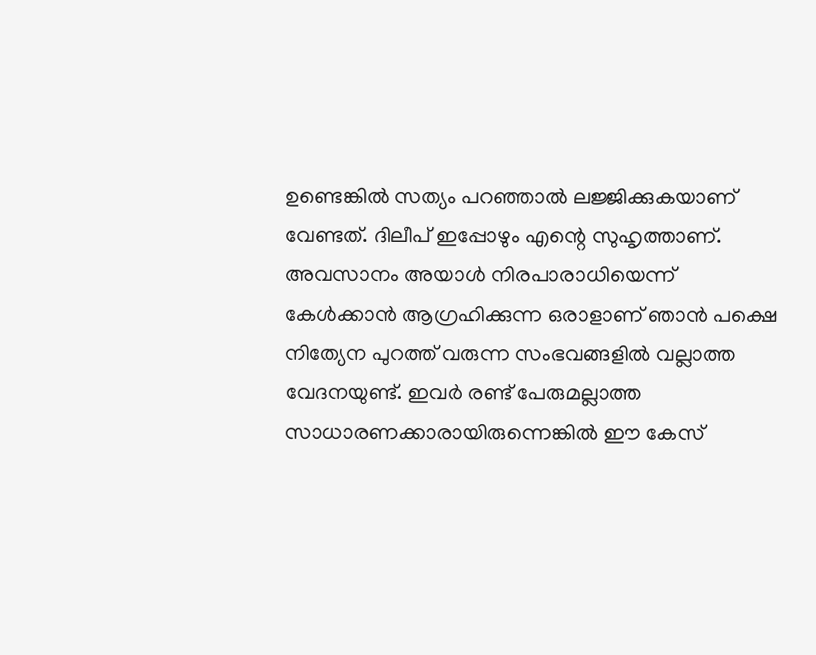ഉണ്ടെങ്കില്‍ സത്യം പറഞ്ഞാല്‍ ലജ്ജിക്കുകയാണ് വേണ്ടത്. ദിലീപ് ഇപ്പോഴും എന്റെ സുഹൃത്താണ്. അവസാനം അയാള്‍ നിരപാരാധിയെന്ന് കേള്‍ക്കാന്‍ ആഗ്രഹിക്കുന്ന ഒരാളാണ് ഞാന്‍ പക്ഷെ നിത്യേന പുറത്ത് വരുന്ന സംഭവങ്ങളില്‍ വല്ലാത്ത വേദനയുണ്ട്. ഇവർ രണ്ട് പേരുമല്ലാത്ത സാധാരണക്കാരായിരുന്നെങ്കില്‍ ഈ കേസ്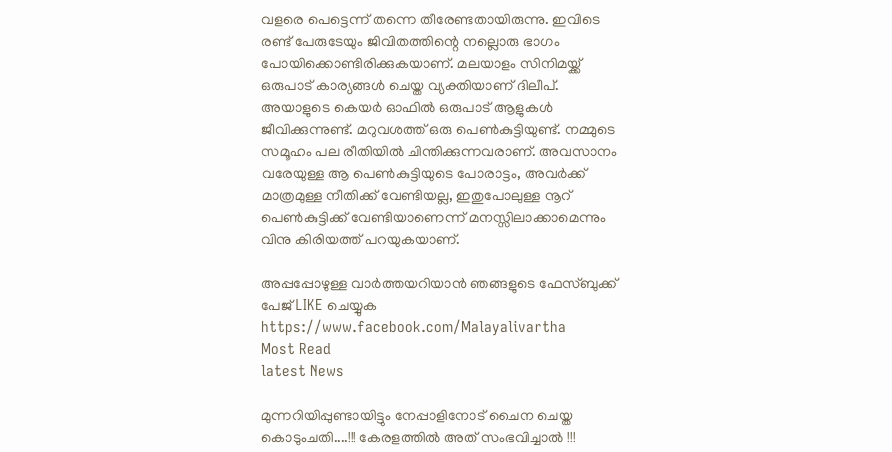വളരെ പെട്ടെന്ന് തന്നെ തീരേണ്ടതായിരുന്നു. ഇവിടെ രണ്ട് പേരുടേയും ജിവിതത്തിന്റെ നല്ലൊരു ഭാഗം പോയിക്കൊണ്ടിരിക്കുകയാണ്. മലയാളം സിനിമയ്ക്ക് ഒരുപാട് കാര്യങ്ങള്‍ ചെയ്ത വ്യക്തിയാണ് ദിലീപ്. അയാളുടെ കെയർ ഓഫില്‍ ഒരുപാട് ആളുകള്‍ ജീവിക്കുന്നുണ്ട്. മറുവശത്ത് ഒരു പെണ്‍കുട്ടിയുണ്ട്. നമ്മുടെ സമൂഹം പല രീതിയില്‍ ചിന്തിക്കുന്നവരാണ്. അവസാനം വരേയുള്ള ആ പെണ്‍കുട്ടിയുടെ പോരാട്ടം, അവർക്ക് മാത്രമുള്ള നീതിക്ക് വേണ്ടിയല്ല, ഇതുപോലുള്ള നൂറ് പെണ്‍കുട്ടിക്ക് വേണ്ടിയാണെന്ന് മനസ്സിലാക്കാമെന്നും വിനു കിരിയത്ത് പറയുകയാണ്.

അപ്പപ്പോഴുള്ള വാര്‍ത്തയറിയാന്‍ ഞങ്ങളുടെ ഫേസ്‌ബുക്ക്‌ പേജ് LIKE ചെയ്യുക
https://www.facebook.com/Malayalivartha
Most Read
latest News

മുന്നറിയിപ്പുണ്ടായിട്ടും നേപ്പാളിനോട് ചൈന ചെയ്ത കൊടുംചതി....!!! കേരളത്തിൽ അത് സംഭവിച്ചാൽ !!!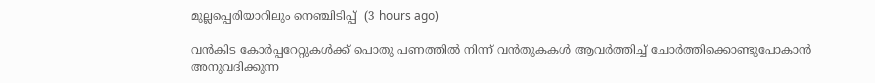മുല്ലപ്പെരിയാറിലും നെഞ്ചിടിപ്പ്  (3 hours ago)

വൻകിട കോർപ്പറേറ്റുകൾക്ക് പൊതു പണത്തിൽ നിന്ന് വൻതുകകൾ ആവർത്തിച്ച് ചോർത്തിക്കൊണ്ടുപോകാൻ അനുവദിക്കുന്ന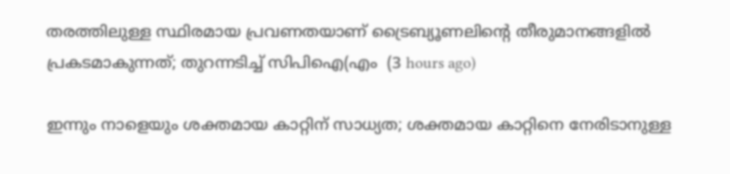തരത്തിലുള്ള സ്ഥിരമായ പ്രവണതയാണ് ട്രൈബ്യൂണലിന്റെ തീരുമാനങ്ങളിൽ പ്രകടമാകുന്നത്; തുറന്നടിച്ച് സിപിഐ(എം  (3 hours ago)

ഇന്നും നാളെയും ശക്തമായ കാറ്റിന് സാധ്യത; ശക്തമായ കാറ്റിനെ നേരിടാനുള്ള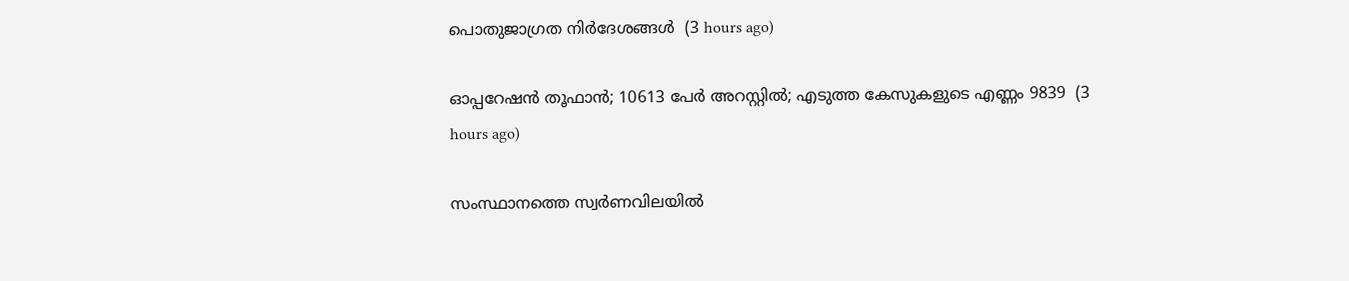പൊതുജാഗ്രത നിർദേശങ്ങൾ  (3 hours ago)

ഓപ്പറേഷന്‍ തൂഫാന്‍; 10613 പേർ അറസ്റ്റിൽ; എടുത്ത കേസുകളുടെ എണ്ണം 9839  (3 hours ago)

സംസ്ഥാനത്തെ സ്വർണവിലയിൽ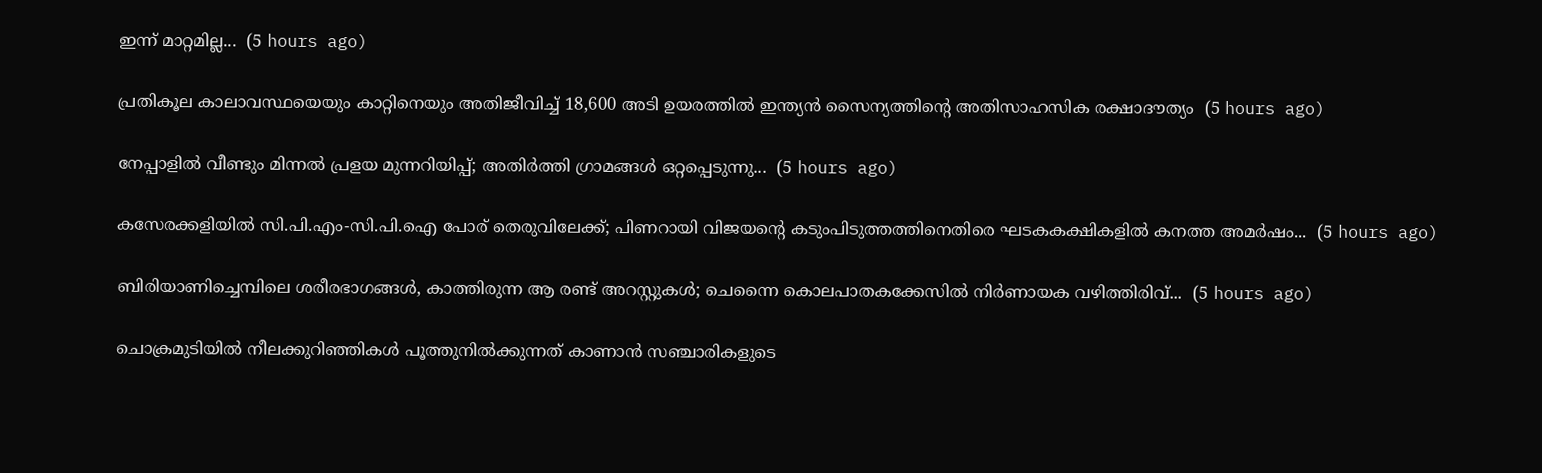ഇന്ന് മാറ്റമില്ല...  (5 hours ago)

പ്രതികൂല കാലാവസ്ഥയെയും കാറ്റിനെയും അതിജീവിച്ച് 18,600 അടി ഉയരത്തിൽ ഇന്ത്യൻ സൈന്യത്തിന്റെ അതിസാഹസിക രക്ഷാദൗത്യം  (5 hours ago)

നേപ്പാളിൽ വീണ്ടും മിന്നൽ പ്രളയ മുന്നറിയിപ്പ്; അതിർത്തി ഗ്രാമങ്ങൾ ഒറ്റപ്പെടുന്നു...  (5 hours ago)

കസേരക്കളിയിൽ സി.പി.എം-സി.പി.ഐ പോര് തെരുവിലേക്ക്; പിണറായി വിജയന്റെ കടുംപിടുത്തത്തിനെതിരെ ഘടകകക്ഷികളിൽ കനത്ത അമർഷം...  (5 hours ago)

ബിരിയാണിച്ചെമ്പിലെ ശരീരഭാഗങ്ങൾ, കാത്തിരുന്ന ആ രണ്ട് അറസ്റ്റുകൾ; ചെന്നൈ കൊലപാതകക്കേസിൽ നിർണായക വഴിത്തിരിവ്...  (5 hours ago)

ചൊക്രമുടിയിൽ നീലക്കുറിഞ്ഞികൾ പൂത്തുനിൽക്കുന്നത് കാണാൻ സഞ്ചാരികളുടെ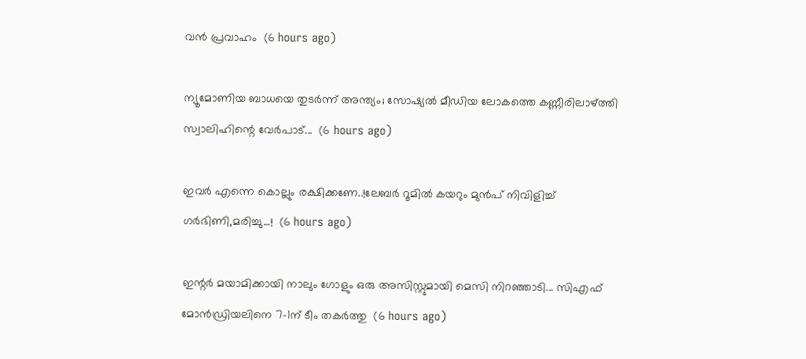വൻ പ്രവാഹം  (6 hours ago)

ന്യൂമോണിയ ബാധയെ തുടർന്ന് അന്ത്യം; സോഷ്യൽ മീഡിയ ലോകത്തെ കണ്ണീരിലാഴ്ത്തി സ്വാലിഹിന്റെ വേർപാട്...  (6 hours ago)

ഇവർ എന്നെ കൊല്ലും രക്ഷിക്കണേ..!ലേബർ റൂമിൽ കയറും മുൻപ് നിവിളിച്ച് ഗർഭിണി,മരിച്ചു...!  (6 hours ago)

ഇന്റർ മയാമിക്കായി നാലും ഗോളും ഒരു അസിസ്റ്റുമായി മെസി നിറഞ്ഞാടി... സിഎഫ് മോൻഡ്രിയലിനെ 7-1ന് ടീം തകർത്തു  (6 hours ago)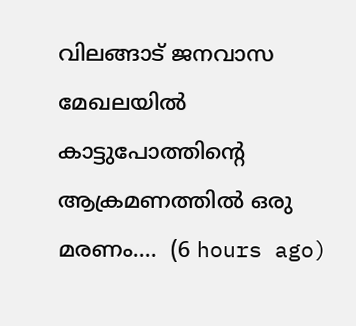വിലങ്ങാട് ജനവാസ മേഖലയിൽ കാട്ടുപോത്തിന്റെ ആക്രമണത്തിൽ ഒരു മരണം....  (6 hours ago)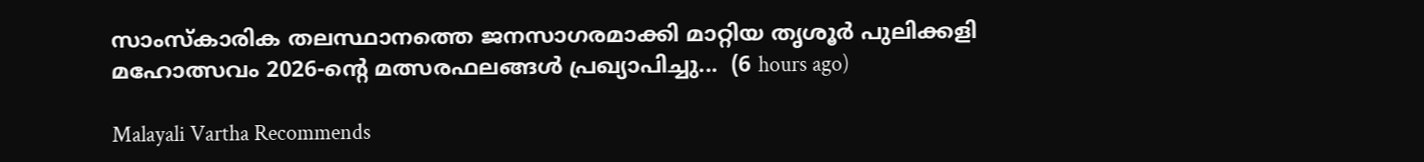സാംസ്കാരിക തലസ്ഥാനത്തെ ജനസാഗരമാക്കി മാറ്റിയ തൃശൂർ പുലിക്കളി മഹോത്സവം 2026-ന്റെ മത്സരഫലങ്ങൾ പ്രഖ്യാപിച്ചു...  (6 hours ago)

Malayali Vartha Recommends